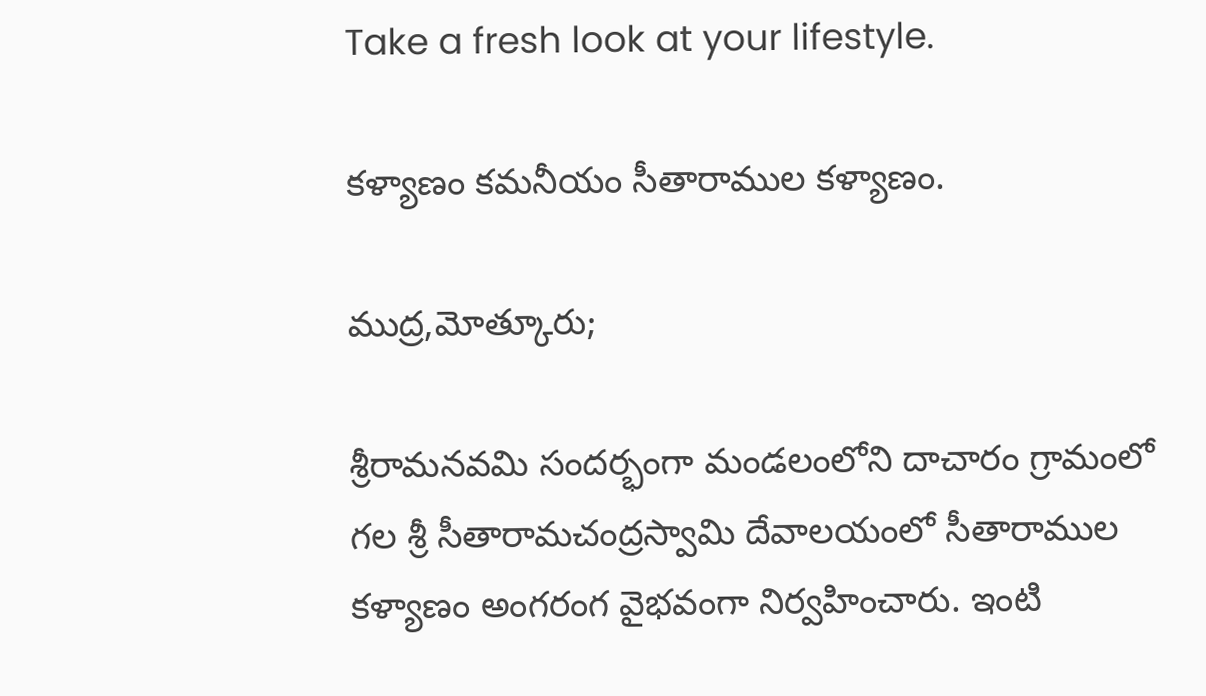Take a fresh look at your lifestyle.

కళ్యాణం కమనీయం సీతారాముల కళ్యాణం.

ముద్ర,మోత్కూరు;

శ్రీరామనవమి సందర్భంగా మండలంలోని దాచారం గ్రామంలో గల శ్రీ సీతారామచంద్రస్వామి దేవాలయంలో సీతారాముల కళ్యాణం అంగరంగ వైభవంగా నిర్వహించారు. ఇంటి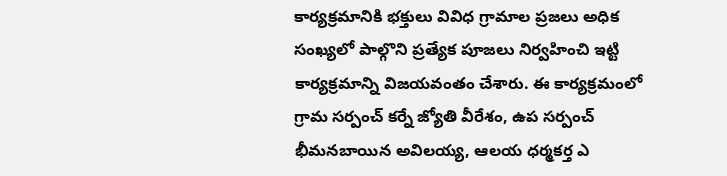కార్యక్రమానికి భక్తులు వివిధ గ్రామాల ప్రజలు అధిక సంఖ్యలో పాల్గొని ప్రత్యేక పూజలు నిర్వహించి ఇట్టి కార్యక్రమాన్ని విజయవంతం చేశారు. ఈ కార్యక్రమంలో గ్రామ సర్పంచ్ కర్నే జ్యోతి వీరేశం, ఉప సర్పంచ్ భీమనబాయిన అవిలయ్య, ఆలయ ధర్మకర్త ఎ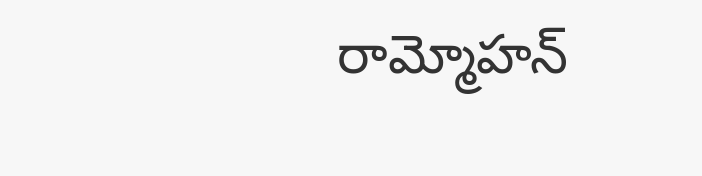రామ్మోహన్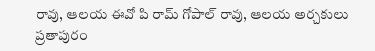రావు, ఆలయ ఈవో పి రామ్ గోపాల్ రావు, ఆలయ అర్చకులు ప్రతాపురం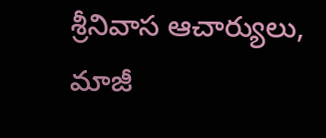శ్రీనివాస ఆచార్యులు, మాజీ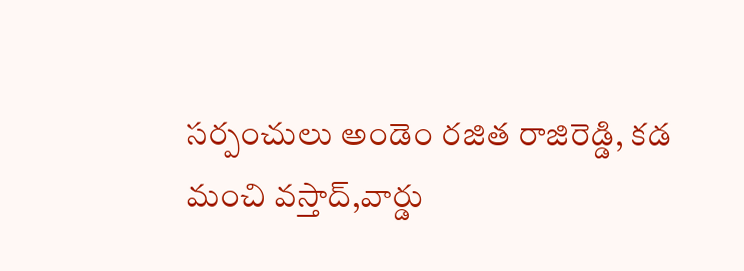సర్పంచులు అండెం రజిత రాజిరెడ్డి, కడ మంచి వస్తాద్,వార్డు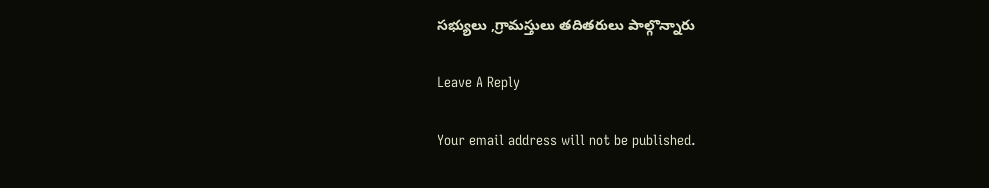సభ్యులు ,గ్రామస్తులు తదితరులు పాల్గొన్నారు

Leave A Reply

Your email address will not be published.